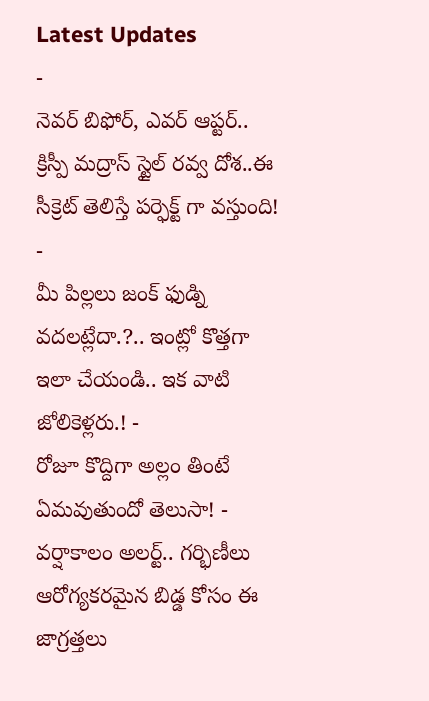Latest Updates
-
నెవర్ బిఫోర్, ఎవర్ ఆప్టర్.. క్రిస్పీ మద్రాస్ స్టైల్ రవ్వ దోశ..ఈ సీక్రెట్ తెలిస్తే పర్ఫెక్ట్ గా వస్తుంది! -
మీ పిల్లలు జంక్ ఫుడ్ని వదలట్లేదా.?.. ఇంట్లో కొత్తగా ఇలా చేయండి.. ఇక వాటి జోలికెళ్లరు.! -
రోజూ కొద్దిగా అల్లం తింటే ఏమవుతుందో తెలుసా! -
వర్షాకాలం అలర్ట్.. గర్భిణీలు ఆరోగ్యకరమైన బిడ్డ కోసం ఈ జాగ్రత్తలు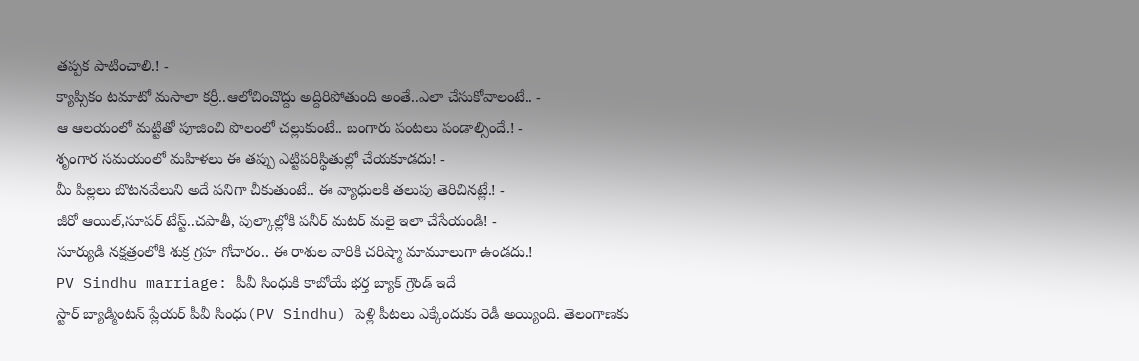తప్పక పాటించాలి.! -
క్యాప్సికం టమాటో మసాలా కర్రీ..ఆలోచించొద్దు అద్దిరిపోతుంది అంతే..ఎలా చేసుకోవాలంటే.. -
ఆ ఆలయంలో మట్టితో పూజించి పొలంలో చల్లుకుంటే.. బంగారు పంటలు పండాల్సిందే.! -
శృంగార సమయంలో మహిళలు ఈ తప్పు ఎట్టిపరిస్థితుల్లో చేయకూడదు! -
మీ పిల్లలు బొటనవేలుని అదే పనిగా చీకుతుంటే.. ఈ వ్యాధులకి తలుపు తెరిచినట్లే.! -
జీరో ఆయిల్,సూపర్ టేస్ట్..చపాతీ, పుల్కాల్లోకి పనీర్ మటర్ మలై ఇలా చేసేయండి! -
సూర్యుడి నక్షత్రంలోకి శుక్ర గ్రహ గోచారం.. ఈ రాశుల వారికి చరిష్మా మామూలుగా ఉండదు.!
PV Sindhu marriage: పీవీ సింధుకి కాబోయే భర్త బ్యాక్ గ్రౌండ్ ఇదే
స్టార్ బ్యాడ్మింటన్ ప్లేయర్ పీవీ సింధు(PV Sindhu) పెళ్లి పీటలు ఎక్కేందుకు రెడీ అయ్యింది. తెలంగాణకు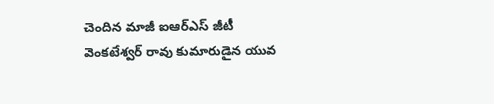చెందిన మాజీ ఐఆర్ఎస్ జీటీ వెంకటేశ్వర్ రావు కుమారుడైన యువ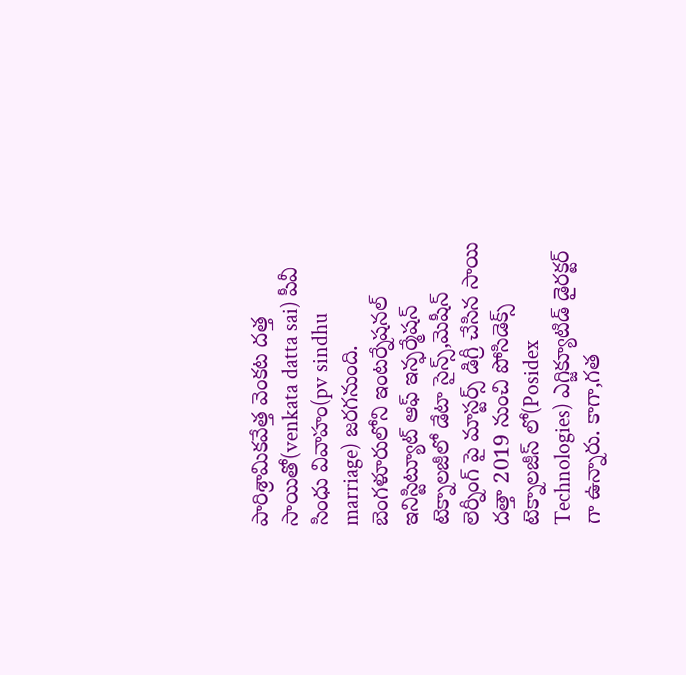పారిశ్రామికవేత్త వెంకట దత్త సాయితో(venkata datta sai) పీవీ సింధు వివాహం(pv sindhu marriage) జరగనుంది. బెంగళూరులోని ఇంటర్నేషనల్ ఇనిస్టిట్యూట్ ఆఫ్ ఇన్ఫర్మేషన్ టెక్నాలజీలో డేటా సైన్స్,మెషీన్ లెర్నీంగ్ పై మాస్టర్స్ డిగ్రీ చేసిన సాయి దత్తా 2019 నుంచి పోసిడెక్స్ టెక్నాలజీస్ లో(Posidex Technologies) ఎగ్జిక్యూటిడ్ డైరక్టర్ గా ఉన్నారు. కాగా,గత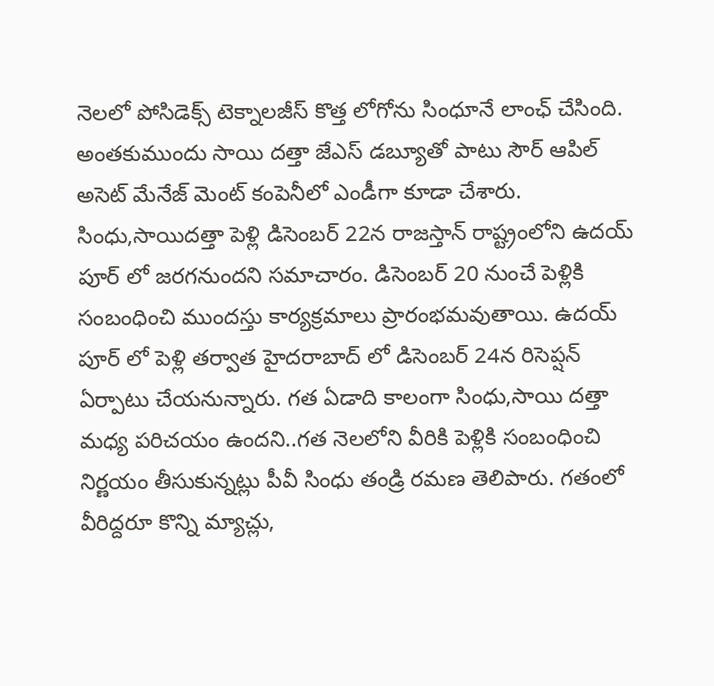నెలలో పోసిడెక్స్ టెక్నాలజీస్ కొత్త లోగోను సింధూనే లాంఛ్ చేసింది. అంతకుముందు సాయి దత్తా జేఎస్ డబ్యూతో పాటు సౌర్ ఆపిల్ అసెట్ మేనేజ్ మెంట్ కంపెనీలో ఎండీగా కూడా చేశారు.
సింధు,సాయిదత్తా పెళ్లి డిసెంబర్ 22న రాజస్తాన్ రాష్ట్రంలోని ఉదయ్ పూర్ లో జరగనుందని సమాచారం. డిసెంబర్ 20 నుంచే పెళ్లికి సంబంధించి ముందస్తు కార్యక్రమాలు ప్రారంభమవుతాయి. ఉదయ్ పూర్ లో పెళ్లి తర్వాత హైదరాబాద్ లో డిసెంబర్ 24న రిసెప్షన్ ఏర్పాటు చేయనున్నారు. గత ఏడాది కాలంగా సింధు,సాయి దత్తా మధ్య పరిచయం ఉందని..గత నెలలోని వీరికి పెళ్లికి సంబంధించి నిర్ణయం తీసుకున్నట్లు పీవీ సింధు తండ్రి రమణ తెలిపారు. గతంలో వీరిద్దరూ కొన్ని మ్యాచ్లు,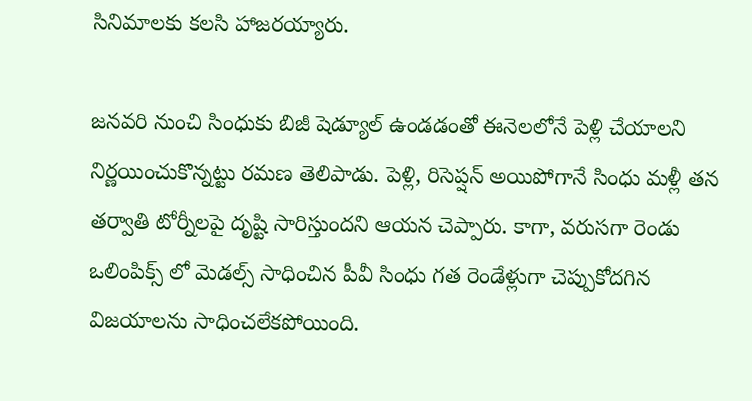సినిమాలకు కలసి హాజరయ్యారు.

జనవరి నుంచి సింధుకు బిజీ షెడ్యూల్ ఉండడంతో ఈనెలలోనే పెళ్లి చేయాలని నిర్ణయించుకొన్నట్టు రమణ తెలిపాడు. పెళ్లి, రిసెప్షన్ అయిపోగానే సింధు మళ్లీ తన తర్వాతి టోర్నీలపై దృష్టి సారిస్తుందని ఆయన చెప్పారు. కాగా, వరుసగా రెండు ఒలింపిక్స్ లో మెడల్స్ సాధించిన పీవీ సింధు గత రెండేళ్లుగా చెప్పుకోదగిన విజయాలను సాధించలేకపోయింది.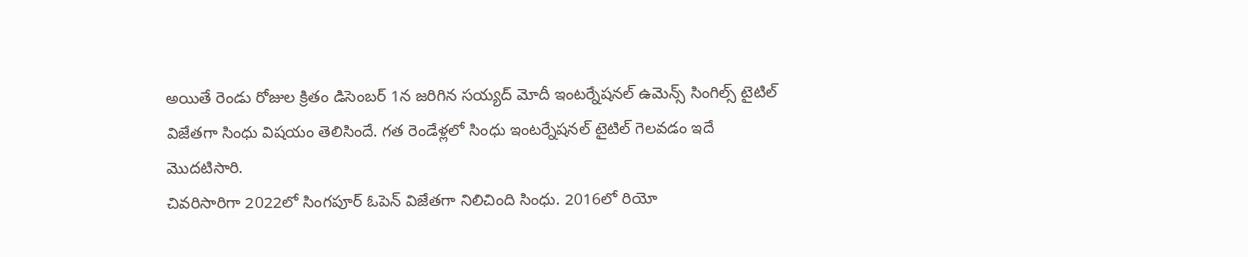అయితే రెండు రోజుల క్రితం డిసెంబర్ 1న జరిగిన సయ్యద్ మోదీ ఇంటర్నేషనల్ ఉమెన్స్ సింగిల్స్ టైటిల్ విజేతగా సింధు విషయం తెలిసిందే. గత రెండేళ్లలో సింధు ఇంటర్నేషనల్ టైటిల్ గెలవడం ఇదే మొదటిసారి.
చివరిసారిగా 2022లో సింగపూర్ ఓపెన్ విజేతగా నిలిచింది సింధు. 2016లో రియో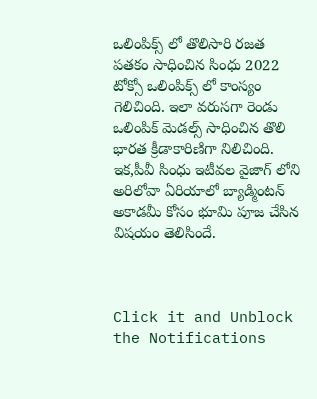ఒలింపిక్స్ లో తొలిసారి రజత పతకం సాధించిన సింధు 2022 టోక్సో ఒలింపిక్స్ లో కాంస్యం గెలిచింది. ఇలా వరుసగా రెండు ఒలింపిక్ మెడల్స్ సాధించిన తొలి భారత క్రీడాకారిణిగా నిలిచింది. ఇక,పీవీ సింధు ఇటీవల వైజాగ్ లోని అరిలోవా ఏరియాలో బ్యాడ్మింటన్ అకాడమీ కోసం భూమి పూజ చేసిన విషయం తెలిసిందే.



Click it and Unblock the Notifications